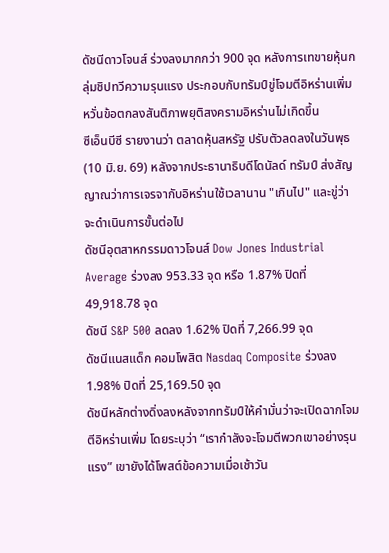ดัชนีดาวโจนส์ ร่วงลงมากกว่า 900 จุด หลังการเทขายหุ้นกลุ่มชิปทวีความรุนแรง ประกอบกับทรัมป์ขู่โจมตีอิหร่านเพิ่ม หวั่นข้อตกลงสันติภาพยุติสงครามอิหร่านไม่เกิดขึ้น
ซีเอ็นบีซี รายงานว่า ตลาดหุ้นสหรัฐ ปรับตัวลดลงในวันพุธ (10 มิ.ย. 69) หลังจากประธานาธิบดีโดนัลด์ ทรัมป์ ส่งสัญญาณว่าการเจรจากับอิหร่านใช้เวลานาน "เกินไป" และขู่ว่าจะดำเนินการขั้นต่อไป
ดัชนีอุตสาหกรรมดาวโจนส์ Dow Jones Industrial Average ร่วงลง 953.33 จุด หรือ 1.87% ปิดที่ 49,918.78 จุด
ดัชนี S&P 500 ลดลง 1.62% ปิดที่ 7,266.99 จุด
ดัชนีแนสแด็ก คอมโพสิต Nasdaq Composite ร่วงลง 1.98% ปิดที่ 25,169.50 จุด
ดัชนีหลักต่างดิ่งลงหลังจากทรัมป์ให้คำมั่นว่าจะเปิดฉากโจมตีอิหร่านเพิ่ม โดยระบุว่า “เรากำลังจะโจมตีพวกเขาอย่างรุนแรง” เขายังได้โพสต์ข้อความเมื่อเช้าวัน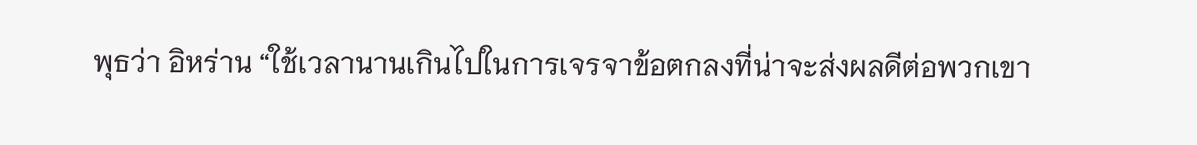พุธว่า อิหร่าน “ใช้เวลานานเกินไปในการเจรจาข้อตกลงที่น่าจะส่งผลดีต่อพวกเขา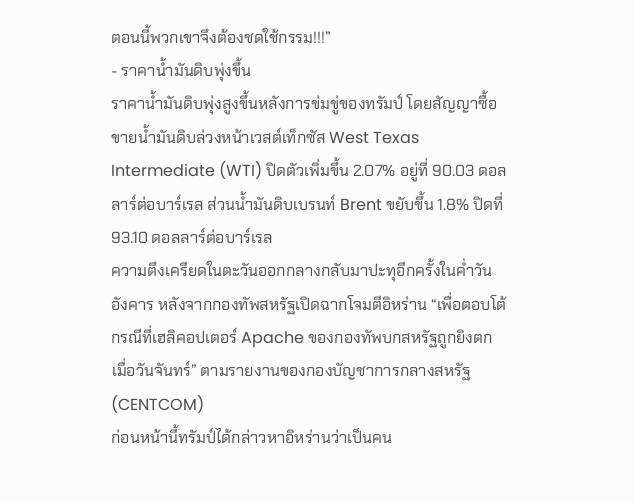ตอนนี้พวกเขาจึงต้องชดใช้กรรม!!!”
- ราคาน้ำมันดิบพุ่งขึ้น
ราคาน้ำมันดิบพุ่งสูงขึ้นหลังการข่มขู่ของทรัมป์ โดยสัญญาซื้อขายน้ำมันดิบล่วงหน้าเวสต์เท็กซัส West Texas Intermediate (WTI) ปิดตัวเพิ่มขึ้น 2.07% อยู่ที่ 90.03 ดอลลาร์ต่อบาร์เรล ส่วนน้ำมันดิบเบรนท์ Brent ขยับขึ้น 1.8% ปิดที่ 93.10 ดอลลาร์ต่อบาร์เรล
ความตึงเครียดในตะวันออกกลางกลับมาปะทุอีกครั้งในค่ำวันอังคาร หลังจากกองทัพสหรัฐเปิดฉากโจมตีอิหร่าน “เพื่อตอบโต้กรณีที่เฮลิคอปเตอร์ Apache ของกองทัพบกสหรัฐถูกยิงตกเมื่อวันจันทร์” ตามรายงานของกองบัญชาการกลางสหรัฐ (CENTCOM)
ก่อนหน้านี้ทรัมป์ได้กล่าวหาอิหร่านว่าเป็นคน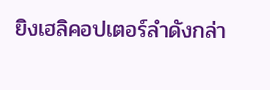ยิงเฮลิคอปเตอร์ลำดังกล่า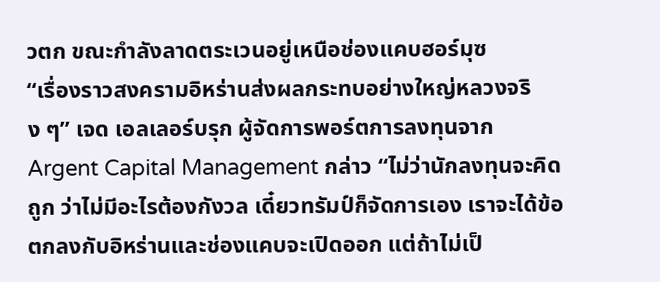วตก ขณะกำลังลาดตระเวนอยู่เหนือช่องแคบฮอร์มุซ
“เรื่องราวสงครามอิหร่านส่งผลกระทบอย่างใหญ่หลวงจริง ๆ” เจด เอลเลอร์บรุก ผู้จัดการพอร์ตการลงทุนจาก Argent Capital Management กล่าว “ไม่ว่านักลงทุนจะคิดถูก ว่าไม่มีอะไรต้องกังวล เดี๋ยวทรัมป์ก็จัดการเอง เราจะได้ข้อตกลงกับอิหร่านและช่องแคบจะเปิดออก แต่ถ้าไม่เป็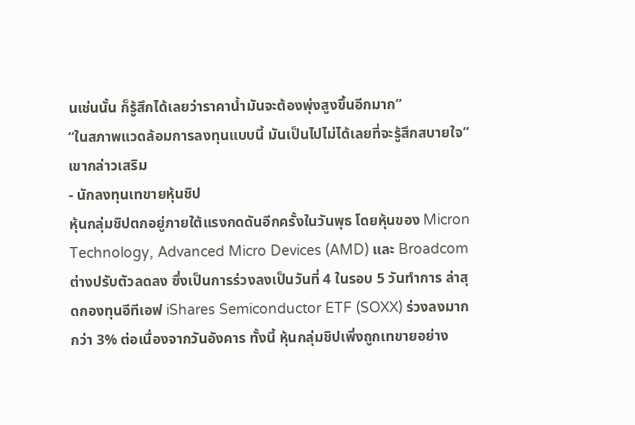นเช่นนั้น ก็รู้สึกได้เลยว่าราคาน้ำมันจะต้องพุ่งสูงขึ้นอีกมาก”
“ในสภาพแวดล้อมการลงทุนแบบนี้ มันเป็นไปไม่ได้เลยที่จะรู้สึกสบายใจ” เขากล่าวเสริม
- นักลงทุนเทขายหุ้นชิป
หุ้นกลุ่มชิปตกอยู่ภายใต้แรงกดดันอีกครั้งในวันพุธ โดยหุ้นของ Micron Technology, Advanced Micro Devices (AMD) และ Broadcom ต่างปรับตัวลดลง ซึ่งเป็นการร่วงลงเป็นวันที่ 4 ในรอบ 5 วันทำการ ล่าสุดกองทุนอีทีเอฟ iShares Semiconductor ETF (SOXX) ร่วงลงมากกว่า 3% ต่อเนื่องจากวันอังคาร ทั้งนี้ หุ้นกลุ่มชิปเพิ่งถูกเทขายอย่าง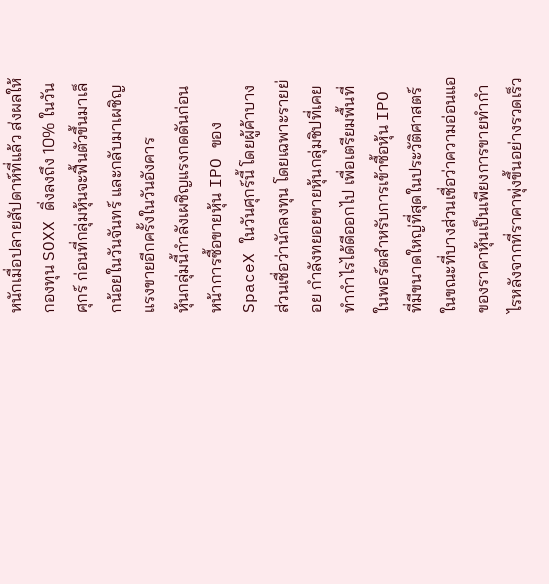หนักเมื่อปลายสัปดาห์ที่แล้ว ส่งผลให้กองทุน SOXX ดิ่งลงถึง 10% ในวันศุกร์ ก่อนที่กลุ่มหุ้นจะฟื้นตัวขึ้นมาเล็กน้อยในวันจันทร์ และกลับมาเผชิญแรงขายอีกครั้งในวันอังคาร
หุ้นกลุ่มนี้กำลังเผชิญแรงกดดันก่อนหน้าการซื้อขายหุ้น IPO ของ SpaceX ในวันศุกร์นี้ โดยผู้ค้าบางส่วนเชื่อว่านักลงทุน โดยเฉพาะรายย่อย กำลังทยอยขายหุ้นกลุ่มชิปที่เคยทำกำไรได้ดีออกไป เพื่อเตรียมพื้นที่ในพอร์ตสำหรับการเข้าซื้อหุ้น IPO ที่มีขนาดใหญ่ที่สุดในประวัติศาสตร์ ในขณะที่บางส่วนเชื่อว่าความอ่อนแอของราคาหุ้นเป็นเพียงการขายทำกำไรหลังจากที่ราคาพุ่งขึ้นอย่างรวดเร็ว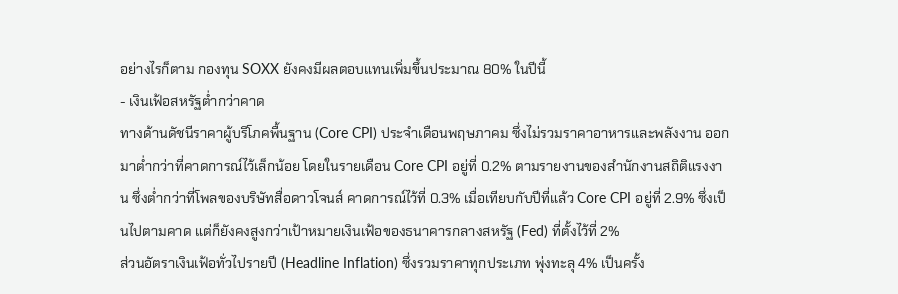อย่างไรก็ตาม กองทุน SOXX ยังคงมีผลตอบแทนเพิ่มขึ้นประมาณ 80% ในปีนี้
- เงินเฟ้อสหรัฐต่ำกว่าคาด
ทางด้านดัชนีราคาผู้บริโภคพื้นฐาน (Core CPI) ประจำเดือนพฤษภาคม ซึ่งไม่รวมราคาอาหารและพลังงาน ออกมาต่ำกว่าที่คาดการณ์ไว้เล็กน้อย โดยในรายเดือน Core CPI อยู่ที่ 0.2% ตามรายงานของสำนักงานสถิติแรงงาน ซึ่งต่ำกว่าที่โพลของบริษัทสื่อดาวโจนส์ คาดการณ์ไว้ที่ 0.3% เมื่อเทียบกับปีที่แล้ว Core CPI อยู่ที่ 2.9% ซึ่งเป็นไปตามคาด แต่ก็ยังคงสูงกว่าเป้าหมายเงินเฟ้อของธนาคารกลางสหรัฐ (Fed) ที่ตั้งไว้ที่ 2%
ส่วนอัตราเงินเฟ้อทั่วไปรายปี (Headline Inflation) ซึ่งรวมราคาทุกประเภท พุ่งทะลุ 4% เป็นครั้ง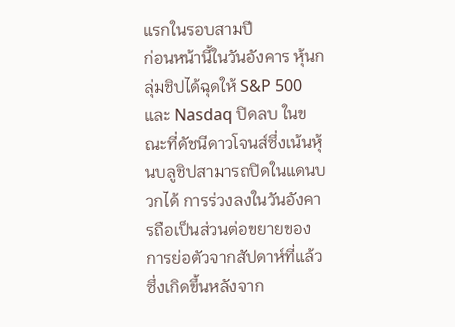แรกในรอบสามปี
ก่อนหน้านี้ในวันอังคาร หุ้นกลุ่มชิปได้ฉุดให้ S&P 500 และ Nasdaq ปิดลบ ในขณะที่ดัชนีดาวโจนส์ซึ่งเน้นหุ้นบลูชิปสามารถปิดในแดนบวกได้ การร่วงลงในวันอังคารถือเป็นส่วนต่อขยายของการย่อตัวจากสัปดาห์ที่แล้ว ซึ่งเกิดขึ้นหลังจาก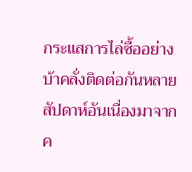กระแสการไล่ซื้ออย่างบ้าคลั่งติดต่อกันหลายสัปดาห์อันเนื่องมาจากค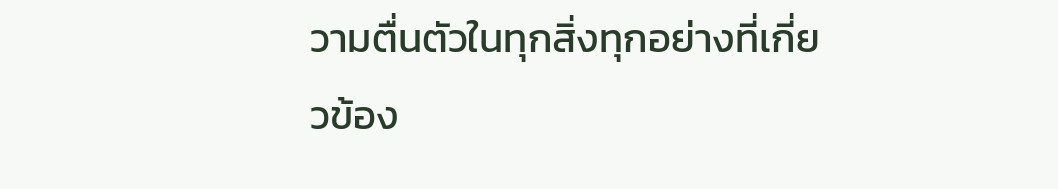วามตื่นตัวในทุกสิ่งทุกอย่างที่เกี่ยวข้อง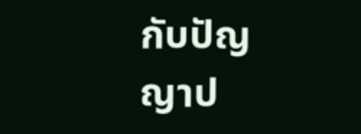กับปัญญาป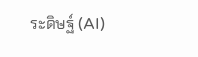ระดิษฐ์ (AI)